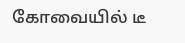கோவையில் டீ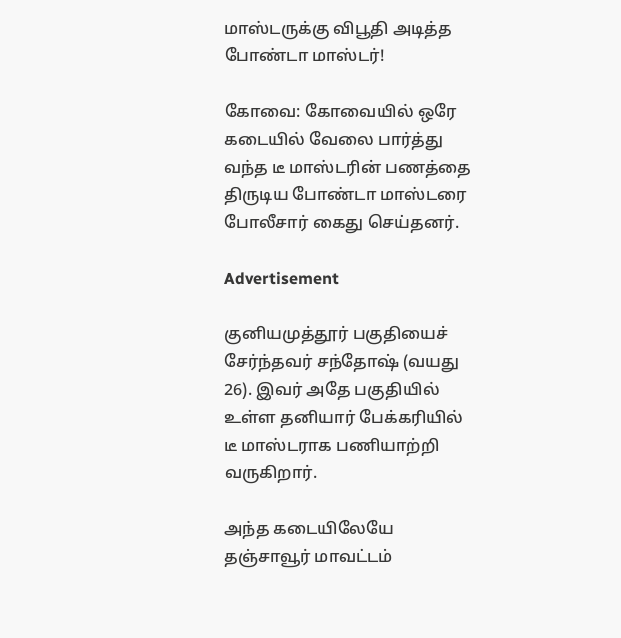மாஸ்டருக்கு விபூதி அடித்த போண்டா மாஸ்டர்!

கோவை: கோவையில் ஒரே கடையில் வேலை பார்த்து வந்த டீ மாஸ்டரின் பணத்தை திருடிய போண்டா மாஸ்டரை போலீசார் கைது செய்தனர்.

Advertisement

குனியமுத்தூர் பகுதியைச் சேர்ந்தவர் சந்தோஷ் (வயது 26). இவர் அதே பகுதியில் உள்ள தனியார் பேக்கரியில் டீ மாஸ்டராக பணியாற்றி வருகிறார்.

அந்த கடையிலேயே தஞ்சாவூர் மாவட்டம்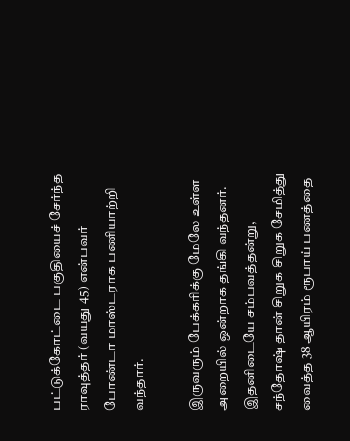பட்டுக்கோட்டை பகுதியைச் சேர்ந்த ராவுத்தர் (வயது 45) என்பவர் போண்டா மாஸ்டராக பணியாற்றி வந்தார்.

இருவரும் பேக்கரிக்கு மேலே உள்ள அறையில் ஒன்றாக தங்கி வந்தனர். இதனிடையே சம்பவத்தன்று, சந்தோஷ் தான் சிறுக சிறுக சேமித்து வைத்த 38 ஆயிரம் ரூபாய் பணத்தை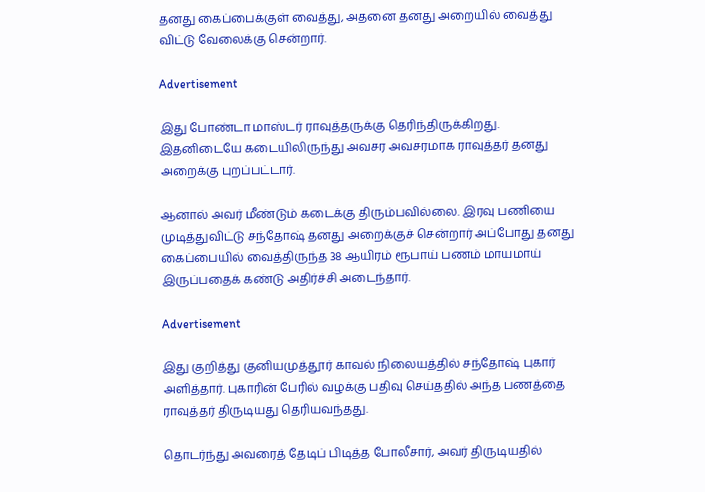தனது கைப்பைக்குள் வைத்து, அதனை தனது அறையில் வைத்து விட்டு வேலைக்கு சென்றார்.

Advertisement

இது போண்டா மாஸ்டர் ராவுத்தருக்கு தெரிந்திருக்கிறது. இதனிடையே கடையிலிருந்து அவசர அவசரமாக ராவுத்தர் தனது அறைக்கு புறப்பட்டார்.

ஆனால் அவர் மீண்டும் கடைக்கு திரும்பவில்லை. இரவு பணியை முடித்துவிட்டு சந்தோஷ் தனது அறைக்குச் சென்றார் அப்போது தனது கைப்பையில் வைத்திருந்த 38 ஆயிரம் ரூபாய் பணம் மாயமாய் இருப்பதைக் கண்டு அதிர்ச்சி அடைந்தார்.

Advertisement

இது குறித்து குனியமுத்தூர் காவல் நிலையத்தில் சந்தோஷ் புகார் அளித்தார். புகாரின் பேரில் வழக்கு பதிவு செய்ததில் அந்த பணத்தை ராவுத்தர் திருடியது தெரியவந்தது.

தொடர்ந்து அவரைத் தேடிப் பிடித்த போலீசார், அவர் திருடியதில்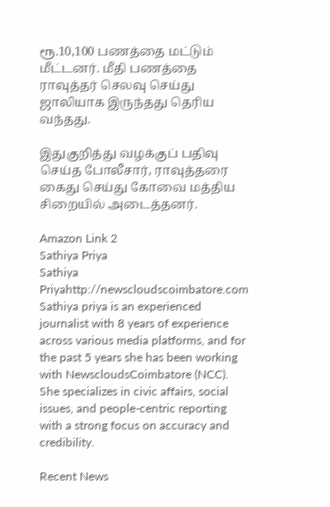ரூ.10,100 பணத்தை மட்டும் மீட்டனர். மீதி பணத்தை ராவுத்தர் செலவு செய்து ஜாலியாக இருந்தது தெரிய வந்தது.

இதுகுறித்து வழக்குப் பதிவு செய்த போலீசார், ராவுத்தரை கைது செய்து கோவை மத்திய சிறையில் அடைத்தனர்.

Amazon Link 2
Sathiya Priya
Sathiya Priyahttp://newscloudscoimbatore.com
Sathiya priya is an experienced journalist with 8 years of experience across various media platforms, and for the past 5 years she has been working with NewscloudsCoimbatore (NCC). She specializes in civic affairs, social issues, and people-centric reporting with a strong focus on accuracy and credibility.

Recent News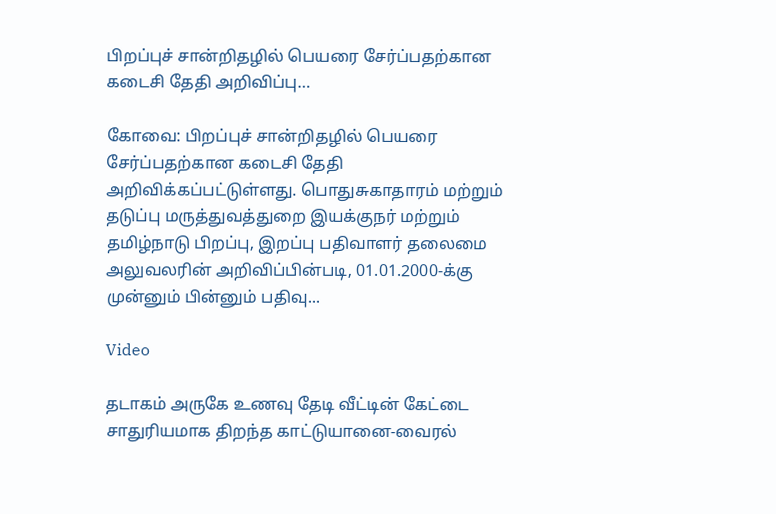பிறப்புச் சான்றிதழில் பெயரை சேர்ப்பதற்கான கடைசி தேதி அறிவிப்பு…

கோவை: பிறப்புச் சான்றிதழில் பெயரை சேர்ப்பதற்கான கடைசி தேதி அறிவிக்கப்பட்டுள்ளது. பொதுசுகாதாரம் மற்றும் தடுப்பு மருத்துவத்துறை இயக்குநர் மற்றும் தமிழ்நாடு பிறப்பு, இறப்பு பதிவாளர் தலைமை அலுவலரின் அறிவிப்பின்படி, 01.01.2000-க்கு முன்னும் பின்னும் பதிவு...

Video

தடாகம் அருகே உணவு தேடி வீட்டின் கேட்டை சாதுரியமாக திறந்த காட்டுயானை-வைரல்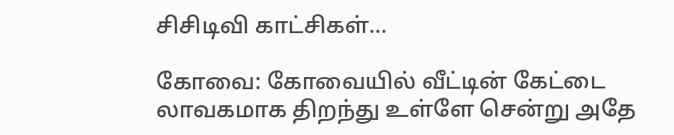சிசிடிவி காட்சிகள்…

கோவை: கோவையில் வீட்டின் கேட்டை லாவகமாக திறந்து உள்ளே சென்று அதே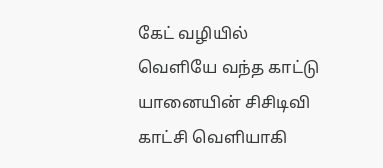கேட் வழியில் வெளியே வந்த காட்டு யானையின் சிசிடிவி காட்சி வெளியாகி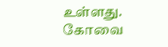உள்ளது. கோவை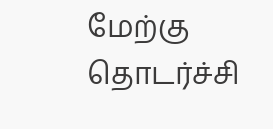மேற்கு தொடர்ச்சி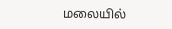மலையில்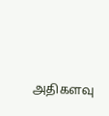அதிகளவு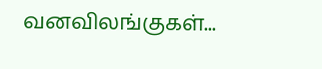வனவிலங்குகள்...